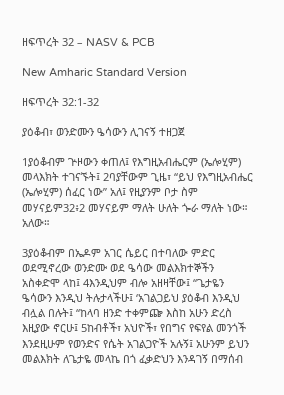ዘፍጥረት 32 – NASV & PCB

New Amharic Standard Version

ዘፍጥረት 32:1-32

ያዕቆብ፣ ወንድሙን ዔሳውን ሊገናኝ ተዘጋጀ

1ያዕቆብም ጕዞውን ቀጠለ፤ የእግዚአብሔርም (ኤሎሂም) መላእክት ተገናኙት፤ 2ባያቸውም ጊዜ፣ “ይህ የእግዚአብሔር (ኤሎሂም) ሰፈር ነው” አለ፤ የዚያንም ቦታ ስም መሃናይም32፥2 መሃናይም ማለት ሁለት ጐራ ማለት ነው። አለው።

3ያዕቆብም በኤዶም አገር ሴይር በተባለው ምድር ወደሚኖረው ወንድሙ ወደ ዔሳው መልእክተኞችን አስቀድሞ ላከ፤ 4እንዲህም ብሎ አዘዛቸው፤ “ጌታዬን ዔሳውን እንዲህ ትሉታላችሁ፤ ‘አገልጋይህ ያዕቆብ እንዲህ ብሏል በሉት፤ “ከላባ ዘንድ ተቀምጬ እስከ አሁን ድረስ እዚያው ኖርሁ፤ 5ከብቶች፣ አህዮች፣ የበግና የፍየል መንጎች እንደዚሁም የወንድና የሴት አገልጋዮች አሉኝ፤ አሁንም ይህን መልእክት ለጌታዬ መላኬ በጎ ፈቃድህን እንዳገኝ በማሰብ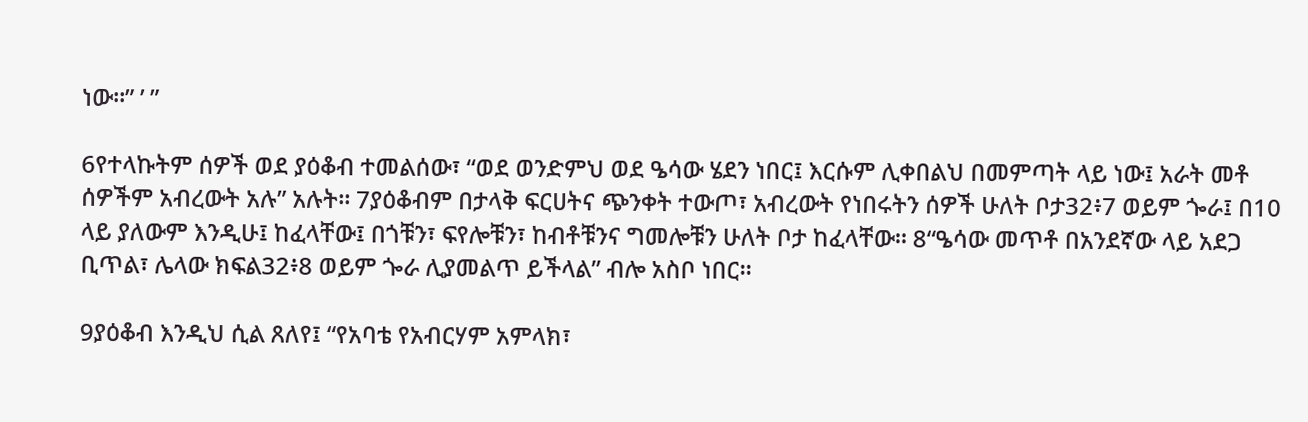ነው።” ’ ”

6የተላኩትም ሰዎች ወደ ያዕቆብ ተመልሰው፣ “ወደ ወንድምህ ወደ ዔሳው ሄደን ነበር፤ እርሱም ሊቀበልህ በመምጣት ላይ ነው፤ አራት መቶ ሰዎችም አብረውት አሉ” አሉት። 7ያዕቆብም በታላቅ ፍርሀትና ጭንቀት ተውጦ፣ አብረውት የነበሩትን ሰዎች ሁለት ቦታ32፥7 ወይም ጐራ፤ በ10 ላይ ያለውም እንዲሁ፤ ከፈላቸው፤ በጎቹን፣ ፍየሎቹን፣ ከብቶቹንና ግመሎቹን ሁለት ቦታ ከፈላቸው። 8“ዔሳው መጥቶ በአንደኛው ላይ አደጋ ቢጥል፣ ሌላው ክፍል32፥8 ወይም ጐራ ሊያመልጥ ይችላል” ብሎ አስቦ ነበር።

9ያዕቆብ እንዲህ ሲል ጸለየ፤ “የአባቴ የአብርሃም አምላክ፣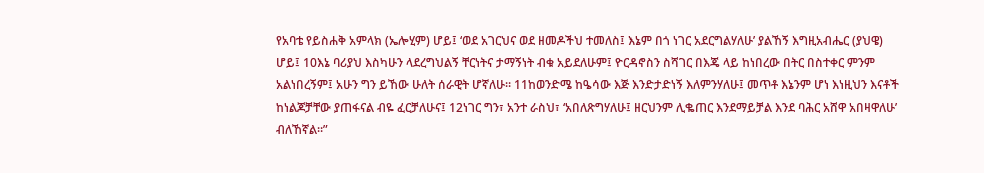የአባቴ የይስሐቅ አምላክ (ኤሎሂም) ሆይ፤ ‘ወደ አገርህና ወደ ዘመዶችህ ተመለስ፤ እኔም በጎ ነገር አደርግልሃለሁ’ ያልኸኝ እግዚአብሔር (ያህዌ) ሆይ፤ 10እኔ ባሪያህ እስካሁን ላደረግህልኝ ቸርነትና ታማኝነት ብቁ አይደለሁም፤ ዮርዳኖስን ስሻገር በእጄ ላይ ከነበረው በትር በስተቀር ምንም አልነበረኝም፤ አሁን ግን ይኸው ሁለት ሰራዊት ሆኛለሁ። 11ከወንድሜ ከዔሳው እጅ እንድታድነኝ እለምንሃለሁ፤ መጥቶ እኔንም ሆነ እነዚህን እናቶች ከነልጆቻቸው ያጠፋናል ብዬ ፈርቻለሁና፤ 12ነገር ግን፣ አንተ ራስህ፣ ‘አበለጽግሃለሁ፤ ዘርህንም ሊቈጠር እንደማይቻል እንደ ባሕር አሸዋ አበዛዋለሁ’ ብለኸኛል።”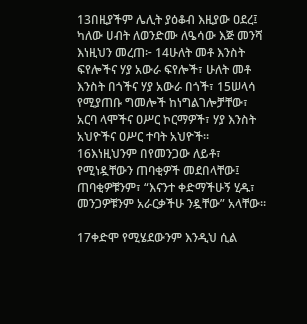13በዚያችም ሌሊት ያዕቆብ እዚያው ዐደረ፤ ካለው ሀብት ለወንድሙ ለዔሳው እጅ መንሻ እነዚህን መረጠ፦ 14ሁለት መቶ እንስት ፍየሎችና ሃያ አውራ ፍየሎች፣ ሁለት መቶ እንስት በጎችና ሃያ አውራ በጎች፣ 15ሠላሳ የሚያጠቡ ግመሎች ከነግልገሎቻቸው፣ አርባ ላሞችና ዐሥር ኮርማዎች፣ ሃያ እንስት አህዮችና ዐሥር ተባት አህዮች። 16እነዚህንም በየመንጋው ለይቶ፣ የሚነዷቸውን ጠባቂዎች መደበላቸው፤ ጠባቂዎቹንም፣ “እናንተ ቀድማችሁኝ ሂዱ፣ መንጋዎቹንም አራርቃችሁ ንዷቸው” አላቸው።

17ቀድሞ የሚሄደውንም እንዲህ ሲል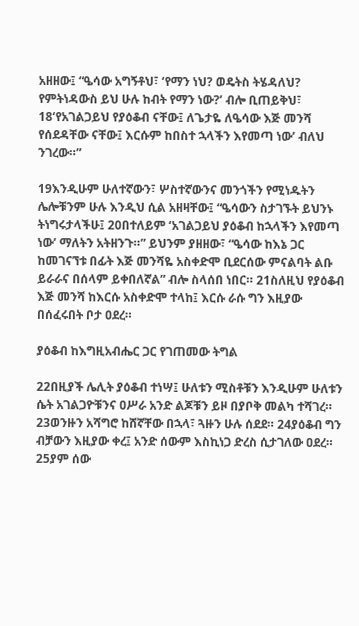አዘዘው፤ “ዔሳው አግኝቶህ፣ ‘የማን ነህ? ወዴትስ ትሄዳለህ? የምትነዳውስ ይህ ሁሉ ከብት የማን ነው?’ ብሎ ቢጠይቅህ፣ 18‘የአገልጋይህ የያዕቆብ ናቸው፤ ለጌታዬ ለዔሳው እጅ መንሻ የሰደዳቸው ናቸው፤ እርሱም ከበስተ ኋላችን እየመጣ ነው’ ብለህ ንገረው።”

19እንዲሁም ሁለተኛውን፣ ሦስተኛውንና መንጎችን የሚነዱትን ሌሎቹንም ሁሉ እንዲህ ሲል አዘዛቸው፤ “ዔሳውን ስታገኙት ይህንኑ ትነግሩታላችሁ፤ 20በተለይም ‘አገልጋይህ ያዕቆብ ከኋላችን እየመጣ ነው’ ማለትን አትዘንጉ።” ይህንም ያዘዘው፣ “ዔሳው ከእኔ ጋር ከመገናኘቱ በፊት እጅ መንሻዬ አስቀድሞ ቢደርሰው ምናልባት ልቡ ይራራና በሰላም ይቀበለኛል” ብሎ ስላሰበ ነበር። 21ስለዚህ የያዕቆብ እጅ መንሻ ከእርሱ አስቀድሞ ተላከ፤ እርሱ ራሱ ግን እዚያው በሰፈሩበት ቦታ ዐደረ።

ያዕቆብ ከእግዚአብሔር ጋር የገጠመው ትግል

22በዚያች ሌሊት ያዕቆብ ተነሣ፤ ሁለቱን ሚስቶቹን እንዲሁም ሁለቱን ሴት አገልጋዮቹንና ዐሥራ አንድ ልጆቹን ይዞ በያቦቅ መልካ ተሻገረ። 23ወንዙን አሻግሮ ከሸኛቸው በኋላ፣ ጓዙን ሁሉ ሰደደ። 24ያዕቆብ ግን ብቻውን እዚያው ቀረ፤ አንድ ሰውም እስኪነጋ ድረስ ሲታገለው ዐደረ። 25ያም ሰው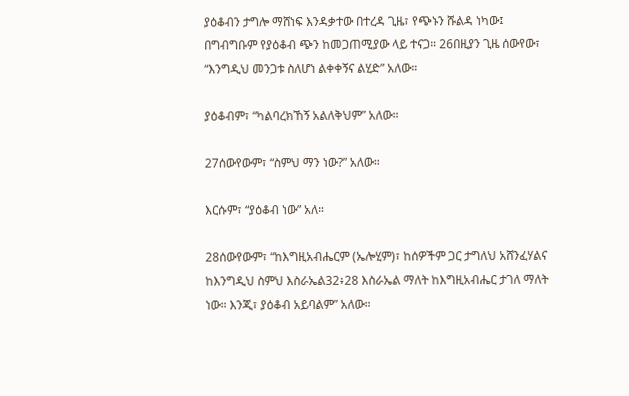ያዕቆብን ታግሎ ማሸነፍ እንዳቃተው በተረዳ ጊዜ፣ የጭኑን ሹልዳ ነካው፤ በግብግቡም የያዕቆብ ጭን ከመጋጠሚያው ላይ ተናጋ። 26በዚያን ጊዜ ሰውየው፣ “እንግዲህ መንጋቱ ስለሆነ ልቀቀኝና ልሂድ” አለው።

ያዕቆብም፣ “ካልባረክኸኝ አልለቅህም” አለው።

27ሰውየውም፣ “ስምህ ማን ነው?” አለው።

እርሱም፣ “ያዕቆብ ነው” አለ።

28ሰውየውም፣ “ከእግዚአብሔርም (ኤሎሂም)፣ ከሰዎችም ጋር ታግለህ አሸንፈሃልና ከእንግዲህ ስምህ እስራኤል32፥28 እስራኤል ማለት ከእግዚአብሔር ታገለ ማለት ነው። እንጂ፣ ያዕቆብ አይባልም” አለው።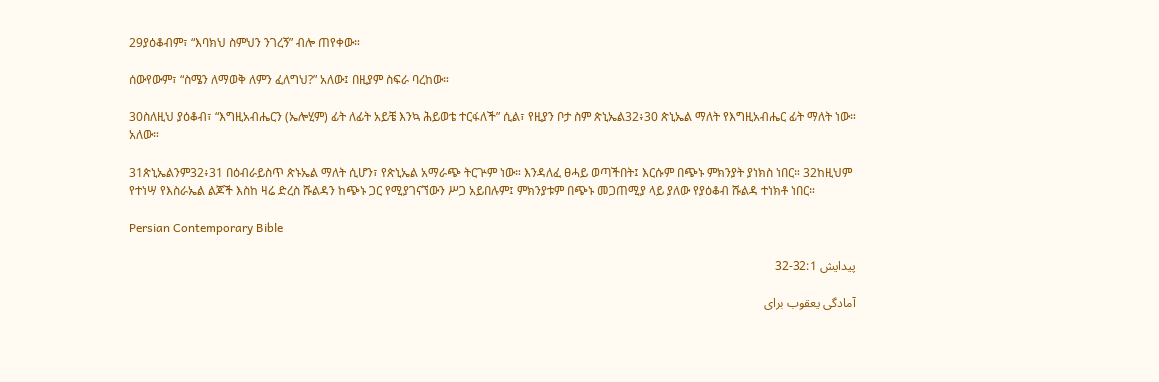29ያዕቆብም፣ “እባክህ ስምህን ንገረኝ” ብሎ ጠየቀው።

ሰውየውም፣ “ስሜን ለማወቅ ለምን ፈለግህ?” አለው፤ በዚያም ስፍራ ባረከው።

30ስለዚህ ያዕቆብ፣ “እግዚአብሔርን (ኤሎሂም) ፊት ለፊት አይቼ እንኳ ሕይወቴ ተርፋለች” ሲል፣ የዚያን ቦታ ስም ጵኒኤል32፥30 ጵኒኤል ማለት የእግዚአብሔር ፊት ማለት ነው። አለው።

31ጵኒኤልንም32፥31 በዕብራይስጥ ጵኑኤል ማለት ሲሆን፣ የጵኒኤል አማራጭ ትርጕም ነው። እንዳለፈ ፀሓይ ወጣችበት፤ እርሱም በጭኑ ምክንያት ያነክስ ነበር። 32ከዚህም የተነሣ የእስራኤል ልጆች እስከ ዛሬ ድረስ ሹልዳን ከጭኑ ጋር የሚያገናኘውን ሥጋ አይበሉም፤ ምክንያቱም በጭኑ መጋጠሚያ ላይ ያለው የያዕቆብ ሹልዳ ተነክቶ ነበር።

Persian Contemporary Bible

پيدايش 32:1-32

آمادگی يعقوب برای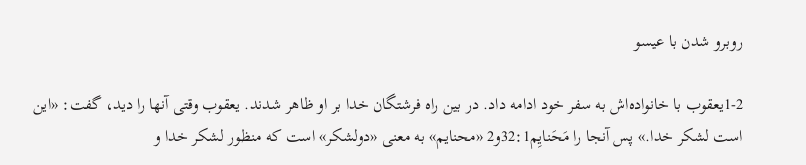روبرو شدن با عيسو

1-2يعقوب با خانواده‌اش به سفر خود ادامه داد. در بين راه فرشتگان خدا بر او ظاهر شدند. يعقوب وقتی آنها را ديد، گفت: «اين است لشكر خدا.» پس آنجا را مَحَنايِم32:1و2 «محنايم» به معنی «دولشکر» است که منظور لشکر خدا و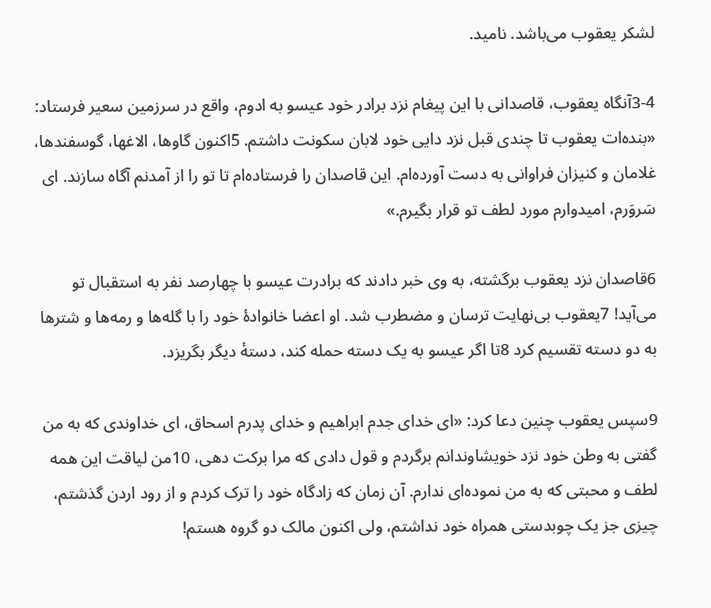لشکر يعقوب می‌باشد. ناميد.

3-4آنگاه يعقوب، قاصدانی با اين پيغام نزد برادر خود عيسو به ادوم، واقع در سرزمين سعير فرستاد: «بنده‌ات يعقوب تا چندی قبل نزد دايی خود لابان سكونت داشتم. 5اكنون گاوها، الاغها، گوسفندها، غلامان و كنيزان فراوانی به دست آورده‌ام. اين قاصدان را فرستاده‌ام تا تو را از آمدنم آگاه سازند. ای سَروَرم، اميدوارم مورد لطف تو قرار بگيرم.»

6قاصدان نزد يعقوب برگشته، به وی خبر دادند كه برادرت عيسو با چهارصد نفر به استقبال تو می‌آيد! 7يعقوب بی‌نهايت ترسان و مضطرب شد. او اعضا خانوادهٔ خود را با گله‌ها و رمه‌ها و شترها به دو دسته تقسيم كرد 8تا اگر عيسو به يک دسته حمله كند، دستهٔ ديگر بگريزد.

9سپس يعقوب چنين دعا كرد: «ای خدای جدم ابراهيم و خدای پدرم اسحاق، ای خداوندی كه به من گفتی به وطن خود نزد خويشاوندانم برگردم و قول دادی كه مرا بركت دهی، 10من لياقت اين همه لطف و محبتی كه به من نموده‌ای ندارم. آن زمان كه زادگاه خود را ترک كردم و از رود اردن گذشتم، چيزی جز يک چوبدستی همراه خود نداشتم، ولی اكنون مالک دو گروه هستم!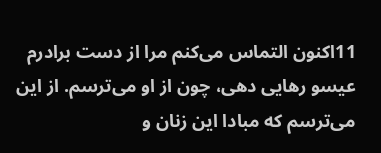11اكنون التماس می‌كنم مرا از دست برادرم عيسو رهايی دهی، چون از او می‌ترسم. از اين می‌ترسم كه مبادا اين زنان و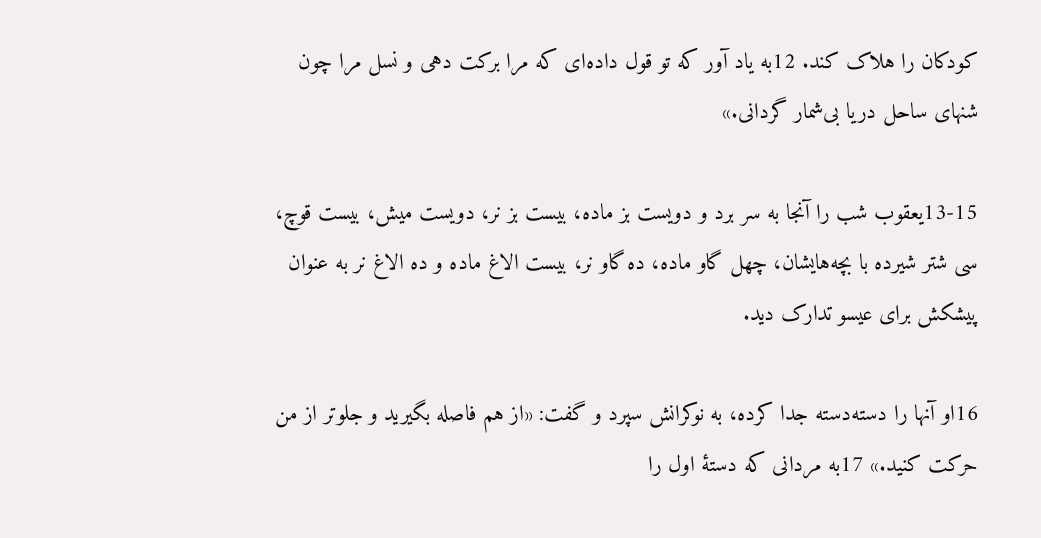كودكان را هلاک كند. 12به یاد آور كه تو قول داده‌ای كه مرا بركت دهی و نسل مرا چون شنهای ساحل دريا بی‌شمار گردانی.»

13-15يعقوب شب را آنجا به سر برد و دويست بز ماده، بيست بز نر، دويست ميش، بيست قوچ، سی شتر شيرده با بچه‌هايشان، چهل گاو ماده، ده گاو نر، بيست الاغ ماده و ده الاغ نر به عنوان پيشكش برای عيسو تدارک ديد.

16او آنها را دسته‌دسته جدا كرده، به نوكرانش سپرد و گفت: «از هم فاصله بگيريد و جلوتر از من حركت كنيد.» 17به مردانی كه دستهٔ اول را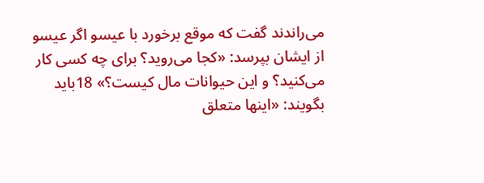می‌راندند گفت كه موقع برخورد با عيسو اگر عيسو از ايشان بپرسد: «كجا می‌رويد؟ برای چه كسی كار می‌كنيد؟ و اين حيوانات مال كيست؟» 18بايد بگويند: «اينها متعلق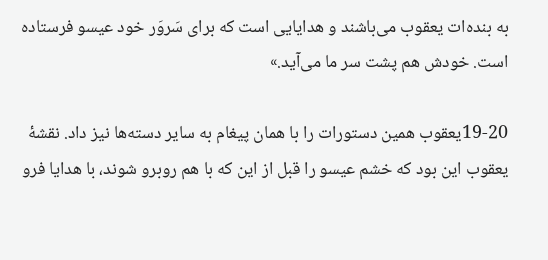به بنده‌ات يعقوب می‌باشند و هدايايی است كه برای سَروَر خود عيسو فرستاده است. خودش هم پشت سر ما می‌آيد.»

19-20يعقوب همين دستورات را با همان پيغام به ساير دسته‌ها نيز داد. نقشهٔ يعقوب اين بود كه خشم عيسو را قبل از اين كه با هم روبرو شوند، با هدايا فرو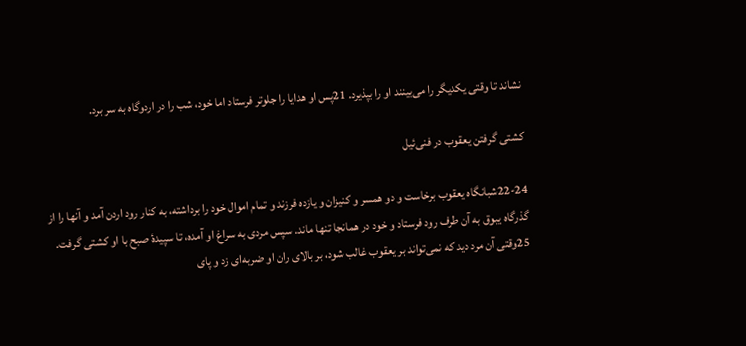نشاند تا وقتی يكديگر را می‌بينند او را بپذيرد. 21پس او هدايا را جلوتر فرستاد اما خود، شب را در اردوگاه به سر برد.

كشتی گرفتن يعقوب در فنی‌ئيل

22-24شبانگاه يعقوب برخاست و دو همسر و كنيزان و يازده فرزند و تمام اموال خود را برداشته، به كنار رود اردن آمد و آنها را از گذرگاه يبوق به آن طرف رود فرستاد و خود در همانجا تنها ماند. سپس مردی به سراغ او آمده، تا سپيدهٔ صبح با او كشتی گرفت. 25وقتی آن مرد ديد كه نمی‌تواند بر يعقوب غالب شود، بر بالای ران او ضربه‌ای زد و پای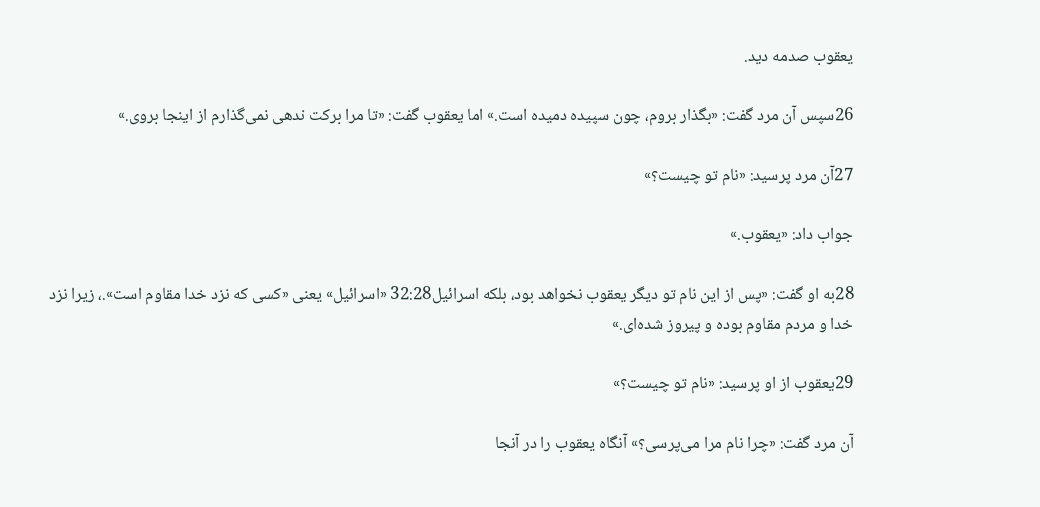يعقوب صدمه ديد.

26سپس آن مرد گفت: «بگذار بروم، چون سپيده دميده است.» اما يعقوب گفت: «تا مرا بركت ندهی نمی‌گذارم از اينجا بروی.»

27آن مرد پرسيد: «نام تو چيست؟»

جواب داد: «يعقوب.»

28به او گفت: «پس از اين نام تو ديگر يعقوب نخواهد بود، بلكه اسرائيل32:28 «اسرائيل» يعنی «کسی که نزد خدا مقاوم است».، زيرا نزد خدا و مردم مقاوم بوده و پيروز شده‌ای.»

29يعقوب از او پرسيد: «نام تو چيست؟»

آن مرد گفت: «چرا نام مرا می‌پرسی؟» آنگاه يعقوب را در آنجا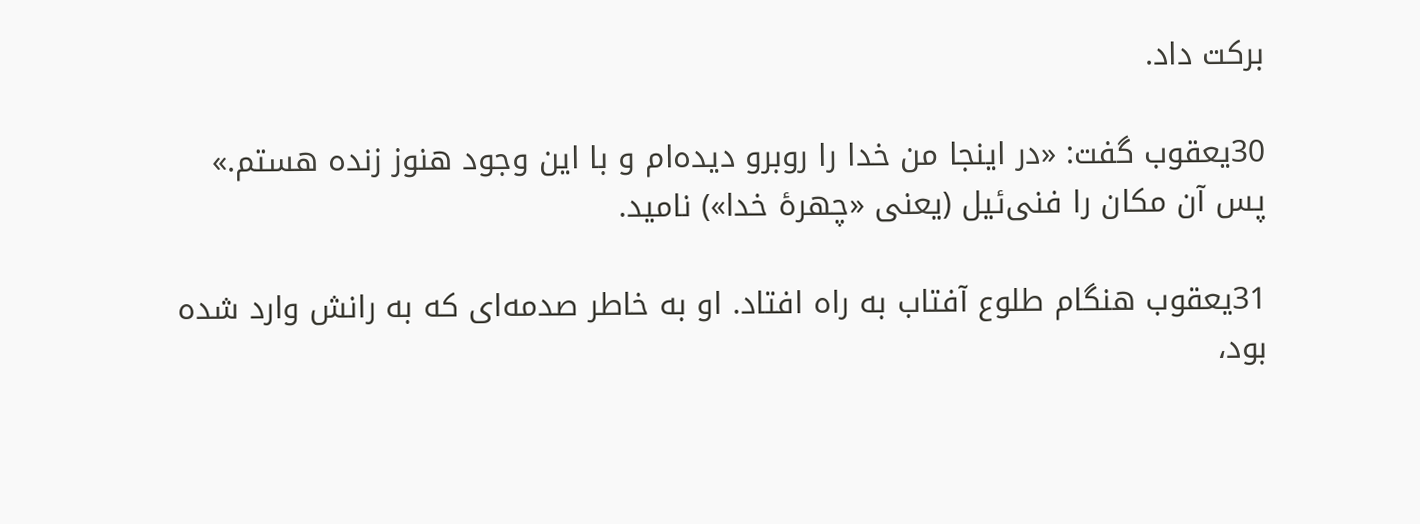بركت داد.

30يعقوب گفت: «در اينجا من خدا را روبرو ديده‌ام و با اين وجود هنوز زنده هستم.» پس آن مكان را فنی‌ئيل (يعنی «چهرهٔ خدا») ناميد.

31يعقوب هنگام طلوع آفتاب به راه افتاد. او به خاطر صدمه‌ای كه به رانش وارد شده بود،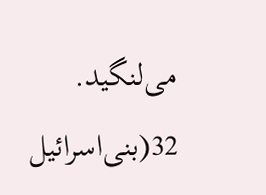می‌لنگيد. 32(بنی‌اسرائيل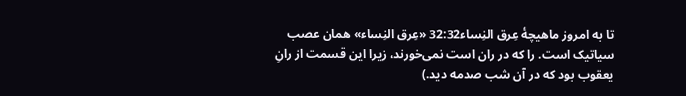تا به امروز ماهيچهٔ عِرق النِساء32:32 «عِرق النِساء» همان عصب سياتيک است. را كه در ران است نمی‌خورند، زيرا اين قسمت از رانِ يعقوب بود كه در آن شب صدمه ديد.)